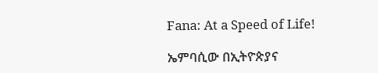Fana: At a Speed of Life!

ኤምባሲው በኢትዮጵያና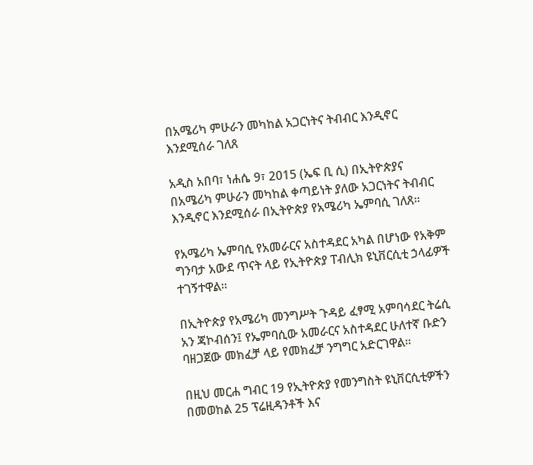በአሜሪካ ምሁራን መካከል አጋርነትና ትብብር እንዲኖር እንደሚሰራ ገለጸ

አዲስ አበባ፣ ነሐሴ 9፣ 2015 (ኤፍ ቢ ሲ) በኢትዮጵያና በአሜሪካ ምሁራን መካከል ቀጣይነት ያለው አጋርነትና ትብብር እንዲኖር እንደሚሰራ በኢትዮጵያ የአሜሪካ ኤምባሲ ገለጸ።

የአሜሪካ ኤምባሲ የአመራርና አስተዳደር አካል በሆነው የአቅም ግንባታ አውደ ጥናት ላይ የኢትዮጵያ ፐብሊክ ዩኒቨርሲቲ ኃላፊዎች ተገኝተዋል።

በኢትዮጵያ የአሜሪካ መንግሥት ጉዳይ ፈፃሚ አምባሳደር ትሬሲ አን ጃኮብሰን፤ የኤምባሲው አመራርና አስተዳደር ሁለተኛ ቡድን ባዘጋጀው መክፈቻ ላይ የመክፈቻ ንግግር አድርገዋል።

በዚህ መርሐ ግብር 19 የኢትዮጵያ የመንግስት ዩኒቨርሲቲዎችን በመወከል 25 ፕሬዚዳንቶች እና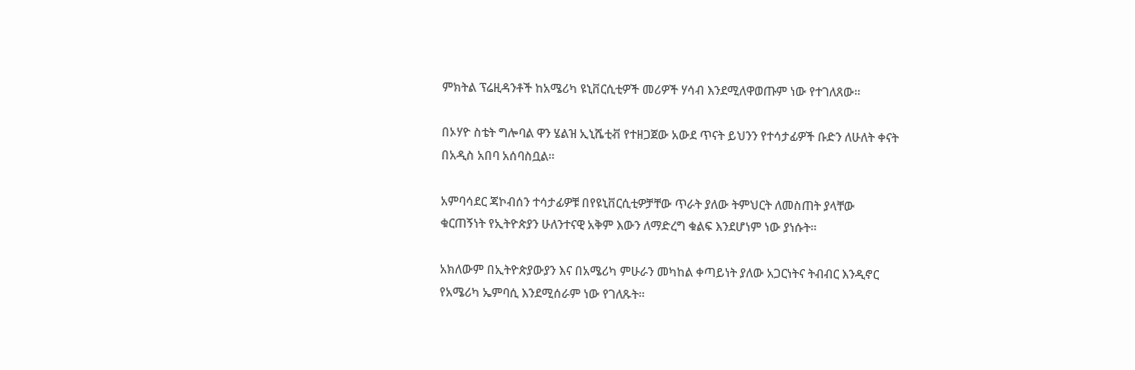ምክትል ፕሬዚዳንቶች ከአሜሪካ ዩኒቨርሲቲዎች መሪዎች ሃሳብ እንደሚለዋወጡም ነው የተገለጸው።

በኦሃዮ ስቴት ግሎባል ዋን ሄልዝ ኢኒሼቲቭ የተዘጋጀው አውደ ጥናት ይህንን የተሳታፊዎች ቡድን ለሁለት ቀናት በአዲስ አበባ አሰባስቧል።

አምባሳደር ጃኮብሰን ተሳታፊዎቹ በየዩኒቨርሲቲዎቻቸው ጥራት ያለው ትምህርት ለመስጠት ያላቸው ቁርጠኝነት የኢትዮጵያን ሁለንተናዊ አቅም እውን ለማድረግ ቁልፍ እንደሆነም ነው ያነሱት።

አክለውም በኢትዮጵያውያን እና በአሜሪካ ምሁራን መካከል ቀጣይነት ያለው አጋርነትና ትብብር እንዲኖር የአሜሪካ ኤምባሲ እንደሚሰራም ነው የገለጹት፡፡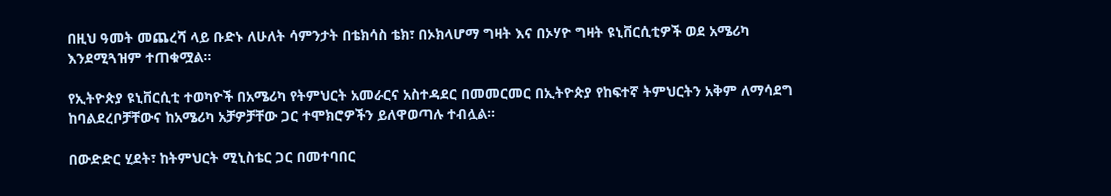በዚህ ዓመት መጨረሻ ላይ ቡድኑ ለሁለት ሳምንታት በቴክሳስ ቴክ፣ በኦክላሆማ ግዛት እና በኦሃዮ ግዛት ዩኒቨርሲቲዎች ወደ አሜሪካ እንደሚጓዝም ተጠቁሟል፡፡

የኢትዮጵያ ዩኒቨርሲቲ ተወካዮች በአሜሪካ የትምህርት አመራርና አስተዳደር በመመርመር በኢትዮጵያ የከፍተኛ ትምህርትን አቅም ለማሳደግ ከባልደረቦቻቸውና ከአሜሪካ አቻዎቻቸው ጋር ተሞክሮዎችን ይለዋወጣሉ ተብሏል።

በውድድር ሂደት፣ ከትምህርት ሚኒስቴር ጋር በመተባበር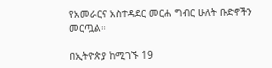የአመራርና አስተዳደር መርሐ ግብር ሁለት ቡድኖችን መርጧል።

በኢትዮጵያ ከሚገኙ 19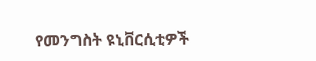የመንግስት ዩኒቨርሲቲዎች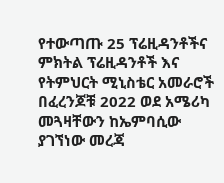የተውጣጡ 25 ፕሬዚዳንቶችና ምክትል ፕሬዚዳንቶች እና የትምህርት ሚኒስቴር አመራሮች በፈረንጆቹ 2022 ወደ አሜሪካ መጓዛቸውን ከኤምባሲው ያገኘነው መረጃ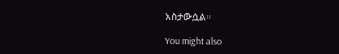አስታውሷል።

You might also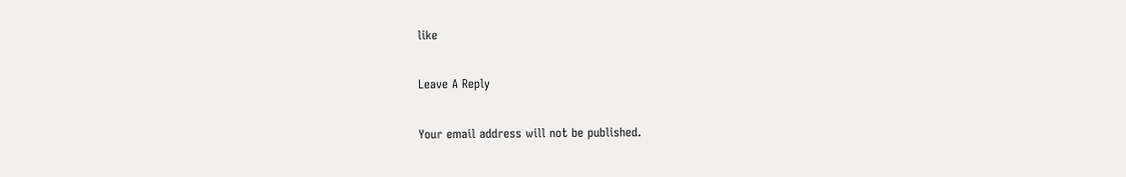like

Leave A Reply

Your email address will not be published.